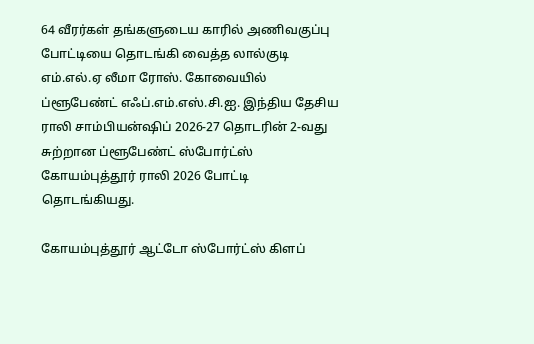64 வீரர்கள் தங்களுடைய காரில் அணிவகுப்பு போட்டியை தொடங்கி வைத்த லால்குடி எம்.எல்.ஏ லீமா ரோஸ். கோவையில் ப்ளூபேண்ட் எஃப்.எம்.எஸ்.சி.ஐ. இந்திய தேசிய ராலி சாம்பியன்ஷிப் 2026-27 தொடரின் 2-வது சுற்றான ப்ளூபேண்ட் ஸ்போர்ட்ஸ் கோயம்புத்தூர் ராலி 2026 போட்டி தொடங்கியது.

கோயம்புத்தூர் ஆட்டோ ஸ்போர்ட்ஸ் கிளப்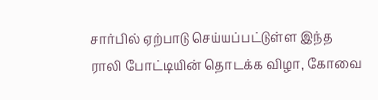சார்பில் ஏற்பாடு செய்யப்பட்டுள்ள இந்த ராலி போட்டியின் தொடக்க விழா, கோவை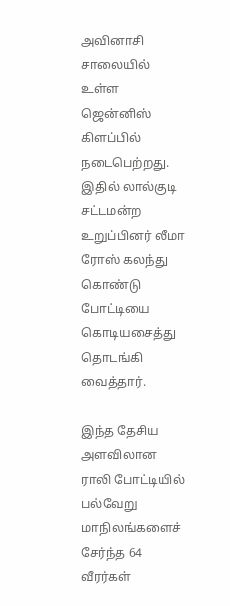அவினாசி சாலையில் உள்ள ஜென்னிஸ் கிளப்பில் நடைபெற்றது. இதில் லால்குடி சட்டமன்ற உறுப்பினர் லீமா ரோஸ் கலந்து கொண்டு போட்டியை கொடியசைத்து தொடங்கி வைத்தார்.

இந்த தேசிய அளவிலான ராலி போட்டியில் பல்வேறு மாநிலங்களைச் சேர்ந்த 64 வீரர்கள்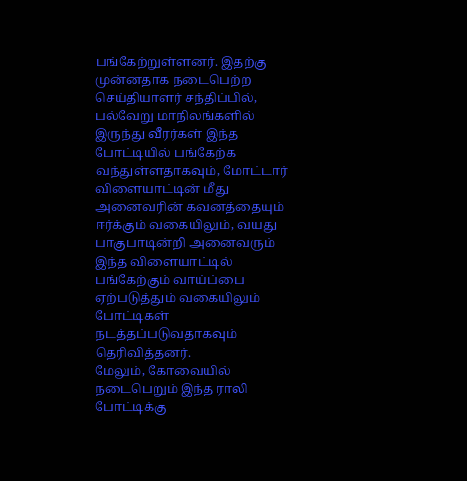பங்கேற்றுள்ளனர். இதற்கு முன்னதாக நடைபெற்ற செய்தியாளர் சந்திப்பில், பல்வேறு மாநிலங்களில் இருந்து வீரர்கள் இந்த போட்டியில் பங்கேற்க வந்துள்ளதாகவும், மோட்டார் விளையாட்டின் மீது அனைவரின் கவனத்தையும் ஈர்க்கும் வகையிலும், வயது பாகுபாடின்றி அனைவரும் இந்த விளையாட்டில் பங்கேற்கும் வாய்ப்பை ஏற்படுத்தும் வகையிலும் போட்டிகள் நடத்தப்படுவதாகவும் தெரிவித்தனர்.
மேலும், கோவையில் நடைபெறும் இந்த ராலி போட்டிக்கு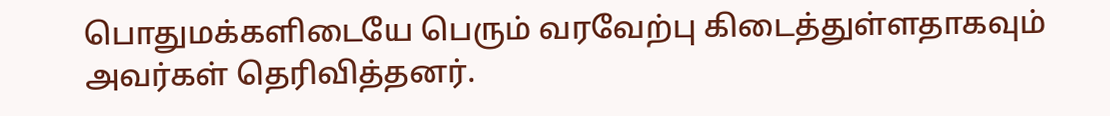பொதுமக்களிடையே பெரும் வரவேற்பு கிடைத்துள்ளதாகவும் அவர்கள் தெரிவித்தனர்.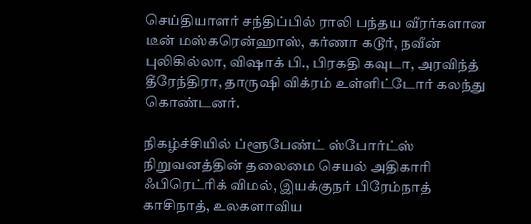செய்தியாளர் சந்திப்பில் ராலி பந்தய வீரர்களான டீன் மஸ்கரென்ஹாஸ், கர்ணா கடூர், நவீன் புலிகில்லா, விஷாக் பி., பிரகதி கவுடா, அரவிந்த் தீரேந்திரா, தாருஷி விக்ரம் உள்ளிட்டோர் கலந்து கொண்டனர்.

நிகழ்ச்சியில் ப்ளூபேண்ட் ஸ்போர்ட்ஸ் நிறுவனத்தின் தலைமை செயல் அதிகாரி ஃபிரெட்ரிக் விமல், இயக்குநர் பிரேம்நாத் காசிநாத், உலகளாவிய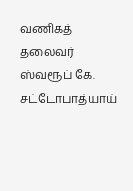வணிகத் தலைவர் ஸ்வரூப் கே. சட்டோபாத்யாய்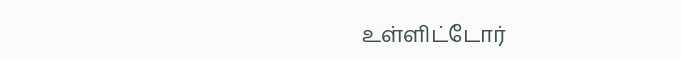உள்ளிட்டோர்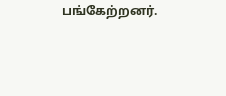பங்கேற்றனர்.